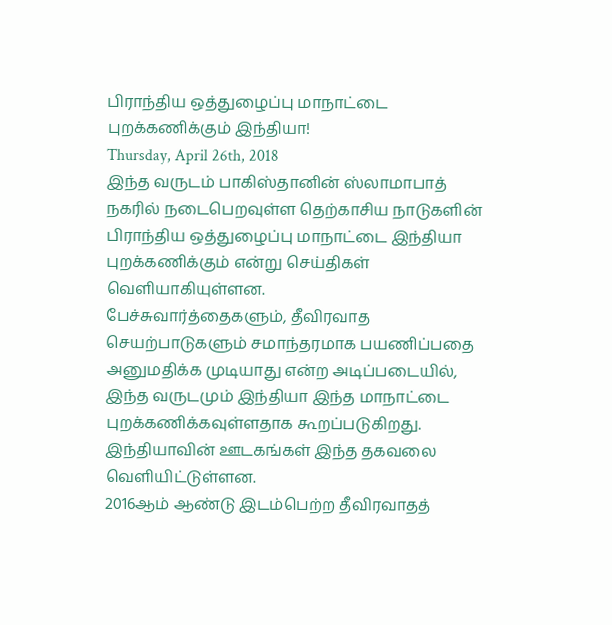பிராந்திய ஒத்துழைப்பு மாநாட்டை புறக்கணிக்கும் இந்தியா!
Thursday, April 26th, 2018
இந்த வருடம் பாகிஸ்தானின் ஸ்லாமாபாத் நகரில் நடைபெறவுள்ள தெற்காசிய நாடுகளின் பிராந்திய ஒத்துழைப்பு மாநாட்டை இந்தியா புறக்கணிக்கும் என்று செய்திகள் வெளியாகியுள்ளன.
பேச்சுவார்த்தைகளும், தீவிரவாத செயற்பாடுகளும் சமாந்தரமாக பயணிப்பதை அனுமதிக்க முடியாது என்ற அடிப்படையில், இந்த வருடமும் இந்தியா இந்த மாநாட்டை புறக்கணிக்கவுள்ளதாக கூறப்படுகிறது. இந்தியாவின் ஊடகங்கள் இந்த தகவலை வெளியிட்டுள்ளன.
2016ஆம் ஆண்டு இடம்பெற்ற தீவிரவாதத்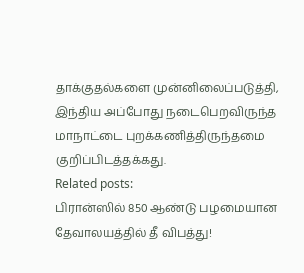தாக்குதல்களை முன்னிலைப்படுத்தி, இந்திய அப்போது நடைபெறவிருந்த மாநாட்டை புறக்கணித்திருந்தமை குறிப்பிடத்தக்கது.
Related posts:
பிரான்ஸில் 850 ஆண்டு பழமையான தேவாலயத்தில் தீ விபத்து!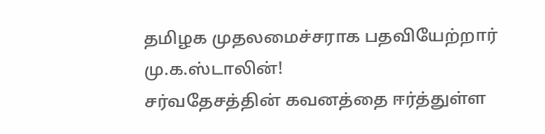தமிழக முதலமைச்சராக பதவியேற்றார் மு.க.ஸ்டாலின்!
சர்வதேசத்தின் கவனத்தை ஈர்த்துள்ள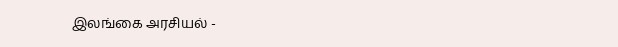இலங்கை அரசியல் -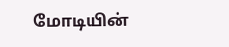மோடியின்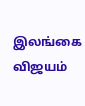இலங்கை விஜயம்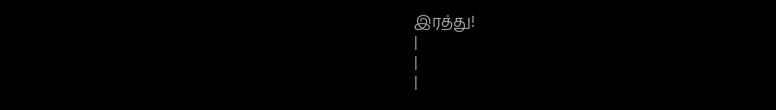இரத்து!
|
|
|